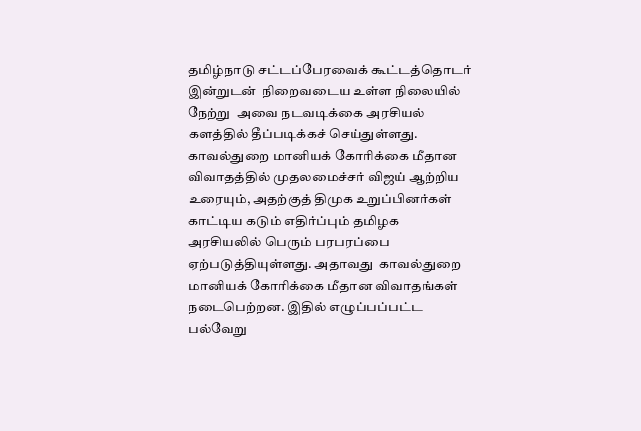தமிழ்நாடு சட்டப்பேரவைக் கூட்டத்தொடர் இன்றுடன்  நிறைவடைய உள்ள நிலையில் நேற்று  அவை நடவடிக்கை அரசியல் களத்தில் தீப்படிக்கச் செய்துள்ளது. காவல்துறை மானியக் கோரிக்கை மீதான விவாதத்தில் முதலமைச்சர் விஜய் ஆற்றிய உரையும், அதற்குத் திமுக உறுப்பினர்கள் காட்டிய கடும் எதிர்ப்பும் தமிழக அரசியலில் பெரும் பரபரப்பை ஏற்படுத்தியுள்ளது. அதாவது  காவல்துறை மானியக் கோரிக்கை மீதான விவாதங்கள் நடைபெற்றன. இதில் எழுப்பப்பட்ட பல்வேறு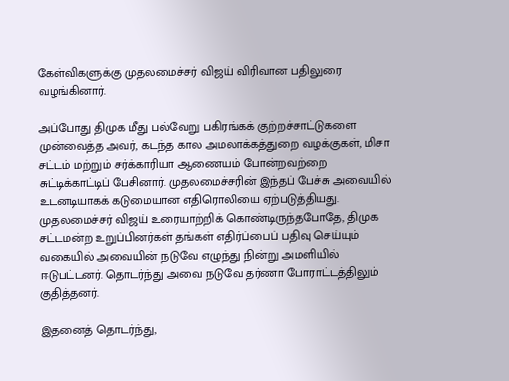கேள்விகளுக்கு முதலமைச்சர் விஜய் விரிவான பதிலுரை வழங்கினார்.

அப்போது திமுக மீது பல்வேறு பகிரங்கக் குற்றச்சாட்டுகளை முன்வைத்த அவர், கடந்த கால அமலாக்கத்துறை வழக்குகள், மிசா சட்டம் மற்றும் சர்க்காரியா ஆணையம் போன்றவற்றை சுட்டிக்காட்டிப் பேசினார். முதலமைச்சரின் இந்தப் பேச்சு அவையில் உடனடியாகக் கடுமையான எதிரொலியை ஏற்படுத்தியது. முதலமைச்சர் விஜய் உரையாற்றிக் கொண்டிருந்தபோதே, திமுக சட்டமன்ற உறுப்பினர்கள் தங்கள் எதிர்ப்பைப் பதிவு செய்யும் வகையில் அவையின் நடுவே எழுந்து நின்று அமளியில் ஈடுபட்டனர். தொடர்ந்து அவை நடுவே தர்ணா போராட்டத்திலும் குதித்தனர்.

இதனைத் தொடர்ந்து,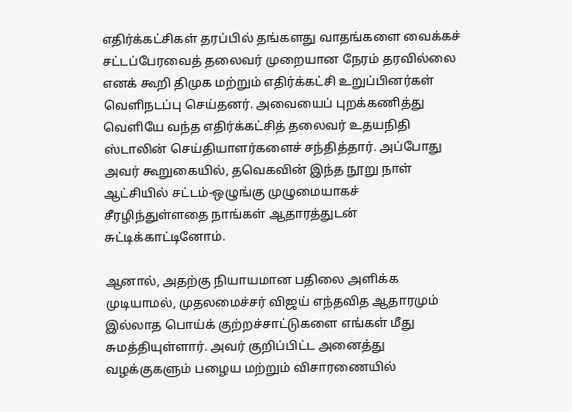எதிர்க்கட்சிகள் தரப்பில் தங்களது வாதங்களை வைக்கச் சட்டப்பேரவைத் தலைவர் முறையான நேரம் தரவில்லை எனக் கூறி திமுக மற்றும் எதிர்க்கட்சி உறுப்பினர்கள் வெளிநடப்பு செய்தனர். அவையைப் புறக்கணித்து வெளியே வந்த எதிர்க்கட்சித் தலைவர் உதயநிதி ஸ்டாலின் செய்தியாளர்களைச் சந்தித்தார். அப்போது அவர் கூறுகையில், தவெகவின் இந்த நூறு நாள் ஆட்சியில் சட்டம்-ஒழுங்கு முழுமையாகச் சீரழிந்துள்ளதை நாங்கள் ஆதாரத்துடன் சுட்டிக்காட்டினோம்.

ஆனால், அதற்கு நியாயமான பதிலை அளிக்க முடியாமல், முதலமைச்சர் விஜய் எந்தவித ஆதாரமும் இல்லாத பொய்க் குற்றச்சாட்டுகளை எங்கள் மீது சுமத்தியுள்ளார். அவர் குறிப்பிட்ட அனைத்து வழக்குகளும் பழைய மற்றும் விசாரணையில்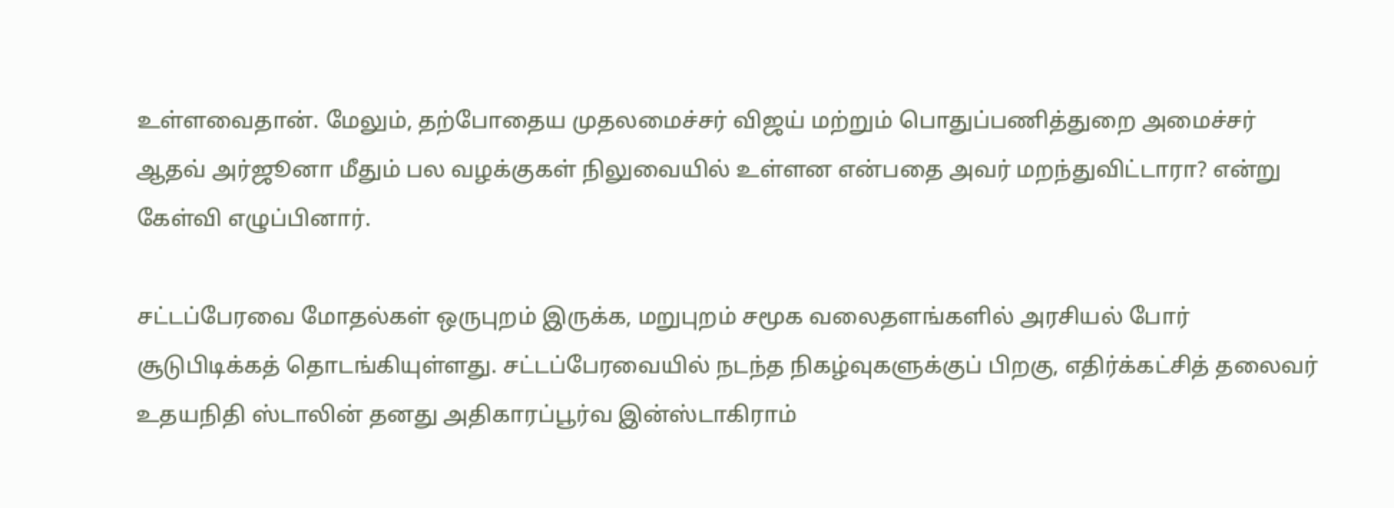உள்ளவைதான். மேலும், தற்போதைய முதலமைச்சர் விஜய் மற்றும் பொதுப்பணித்துறை அமைச்சர் ஆதவ் அர்ஜூனா மீதும் பல வழக்குகள் நிலுவையில் உள்ளன என்பதை அவர் மறந்துவிட்டாரா? என்று கேள்வி எழுப்பினார்.

சட்டப்பேரவை மோதல்கள் ஒருபுறம் இருக்க, மறுபுறம் சமூக வலைதளங்களில் அரசியல் போர் சூடுபிடிக்கத் தொடங்கியுள்ளது. சட்டப்பேரவையில் நடந்த நிகழ்வுகளுக்குப் பிறகு, எதிர்க்கட்சித் தலைவர் உதயநிதி ஸ்டாலின் தனது அதிகாரப்பூர்வ இன்ஸ்டாகிராம்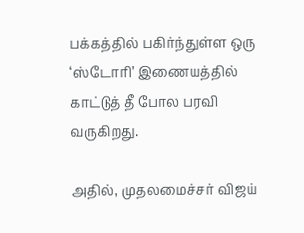பக்கத்தில் பகிர்ந்துள்ள ஒரு ‘ஸ்டோரி’ இணையத்தில் காட்டுத் தீ போல பரவி வருகிறது.

அதில், முதலமைச்சர் விஜய்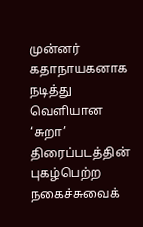முன்னர் கதாநாயகனாக நடித்து வெளியான ‘சுறா’ திரைப்படத்தின் புகழ்பெற்ற நகைச்சுவைக்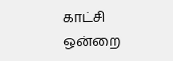காட்சி ஒன்றை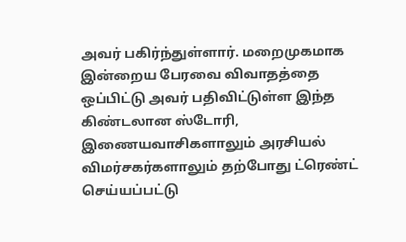அவர் பகிர்ந்துள்ளார். மறைமுகமாக இன்றைய பேரவை விவாதத்தை ஒப்பிட்டு அவர் பதிவிட்டுள்ள இந்த கிண்டலான ஸ்டோரி, இணையவாசிகளாலும் அரசியல் விமர்சகர்களாலும் தற்போது ட்ரெண்ட் செய்யப்பட்டு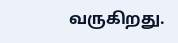வருகிறது.